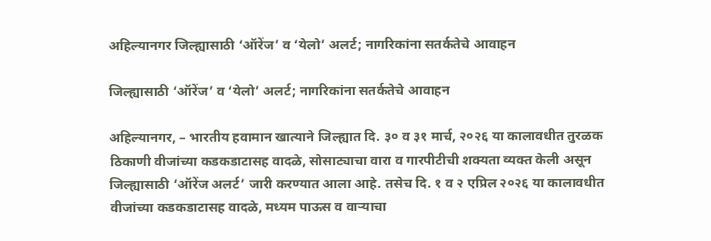अहिल्यानगर जिल्ह्यासाठी ‘ऑरेंज’ व ‘येलो’ अलर्ट; नागरिकांना सतर्कतेचे आवाहन

जिल्ह्यासाठी ‘ऑरेंज’ व ‘येलो’ अलर्ट; नागरिकांना सतर्कतेचे आवाहन

अहिल्यानगर, – भारतीय हवामान खात्याने जिल्ह्यात दि. ३० व ३१ मार्च, २०२६ या कालावधीत तुरळक ठिकाणी वीजांच्या कडकडाटासह वादळे, सोसाट्याचा वारा व गारपीटीची शक्यता व्यक्त केली असून जिल्ह्यासाठी ‘ऑरेंज अलर्ट’ जारी करण्यात आला आहे. तसेच दि. १ व २ एप्रिल २०२६ या कालावधीत वीजांच्या कडकडाटासह वादळे, मध्यम पाऊस व वाऱ्याचा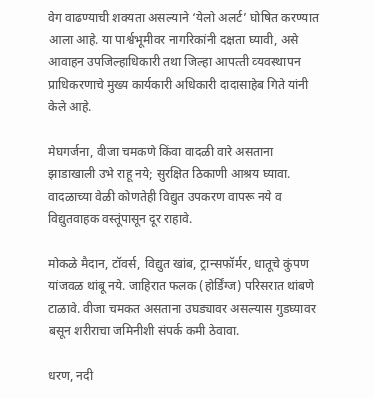वेग वाढण्याची शक्यता असल्याने ‘येलो अलर्ट’ घोषित करण्यात आला आहे. या पार्श्वभूमीवर नागरिकांनी दक्षता घ्यावी, असे आवाहन उपजिल्‍हाधिकारी तथा जिल्‍हा आपत्‍ती व्‍यवस्‍थापन प्राधिकरणाचे मुख्‍य कार्यकारी अधिकारी दादासाहेब गिते यांनी केले आहे.

मेघगर्जना, वीजा चमकणे किंवा वादळी वारे असताना झाडाखाली उभे राहू नये; सुरक्षित ठिकाणी आश्रय घ्यावा. वादळाच्या वेळी कोणतेही विद्युत उपकरण वापरू नये व विद्युतवाहक वस्तूंपासून दूर राहावे.

मोकळे मैदान, टॉवर्स, विद्युत खांब, ट्रान्सफॉर्मर, धातूचे कुंपण यांजवळ थांबू नये. जाहिरात फलक (होर्डिंग्ज) परिसरात थांबणे टाळावे. वीजा चमकत असताना उघड्यावर असल्यास गुडघ्यावर बसून शरीराचा जमिनीशी संपर्क कमी ठेवावा.

धरण, नदी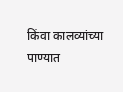किंवा कालव्यांच्या पाण्यात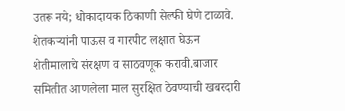उतरू नये; धोकादायक ठिकाणी सेल्फी घेणे टाळावे.
शेतकऱ्यांनी पाऊस व गारपीट लक्षात घेऊन शेतीमालाचे संरक्षण व साठवणूक करावी.बाजार समितीत आणलेला माल सुरक्षित ठेवण्याची खबरदारी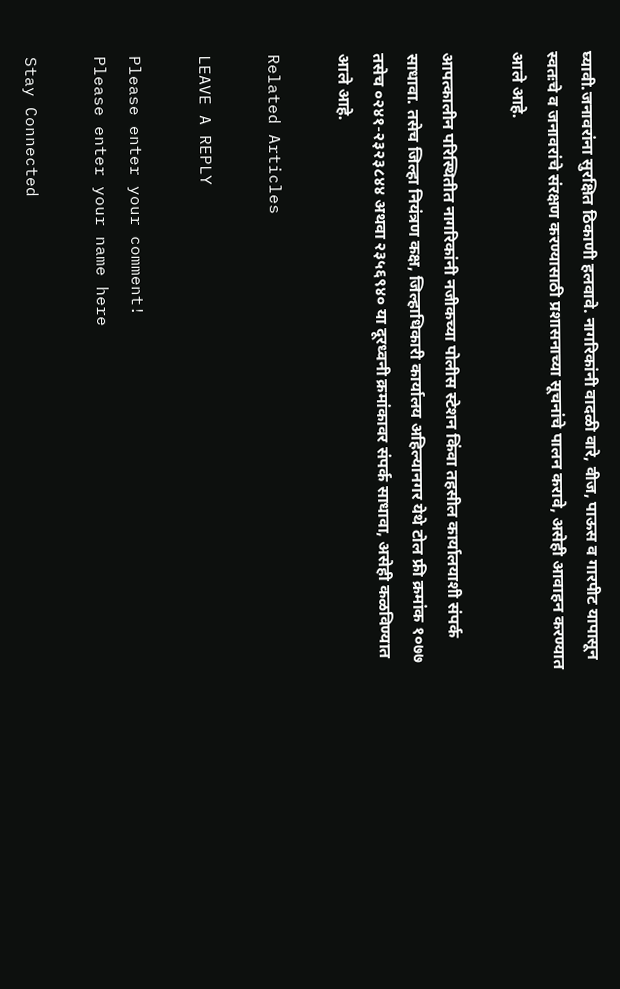घ्यावी.जनावरांना सुरक्षित ठिकाणी हलवावे. नागरिकांनी वादळी वारे, वीज, पाऊस व गारपीट यापासून स्वतःचे व जनावरांचे संरक्षण करण्यासाठी प्रशासनाच्या सूचनांचे पालन करावे, असेही आवाहन करण्यात आले आहे.

आपत्कालीन परिस्थितीत नागरिकांनी नजीकच्या पोलीस स्टेशन किंवा तहसील कार्यालयाशी संपर्क साधावा. तसेच जिल्हा नियंत्रण कक्ष, जिल्हाधिकारी कार्यालय अहिल्यानगर येथे टोल फ्री क्रमांक १०७७ तसेच ०२४१-२३२३८४४ अथवा २३५६९४० या दूरध्वनी क्रमांकावर संपर्क साधावा, असेही कळविण्यात आले आहे.

Related Articles

LEAVE A REPLY

Please enter your comment!
Please enter your name here

Stay Connected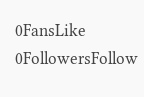0FansLike
0FollowersFollow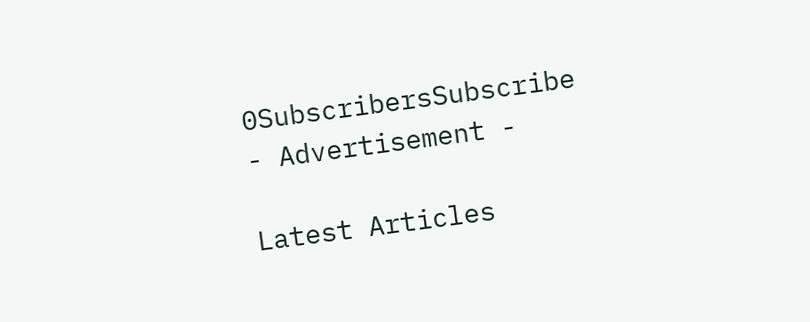0SubscribersSubscribe
- Advertisement -

Latest Articles